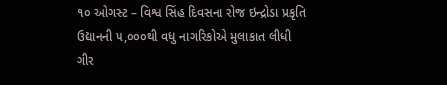૧૦ ઓગસ્ટ – વિશ્વ સિંહ દિવસના રોજ ઇન્દ્રોડા પ્રકૃતિ ઉદ્યાનની ૫,૦૦૦થી વધુ નાગરિકોએ મુલાકાત લીધી
ગીર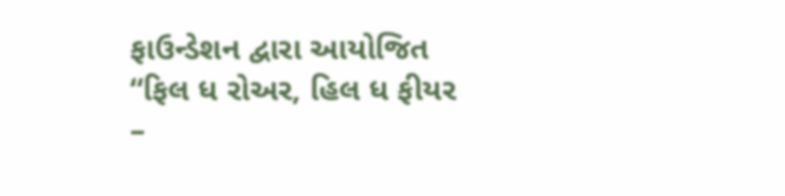ફાઉન્ડેશન દ્વારા આયોજિત “ફિલ ધ રોઅર, હિલ ધ ફીયર –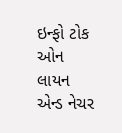ઇન્ફો ટોક ઓન લાયન એન્ડ નેચર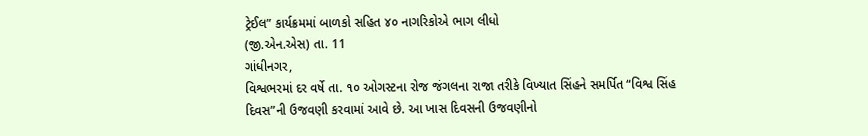ટ્રેઈલ” કાર્યક્રમમાં બાળકો સહિત ૪૦ નાગરિકોએ ભાગ લીધો
(જી.એન.એસ) તા. 11
ગાંધીનગર,
વિશ્વભરમાં દર વર્ષે તા. ૧૦ ઓગસ્ટના રોજ જંગલના રાજા તરીકે વિખ્યાત સિંહને સમર્પિત “વિશ્વ સિંહ દિવસ”ની ઉજવણી કરવામાં આવે છે. આ ખાસ દિવસની ઉજવણીનો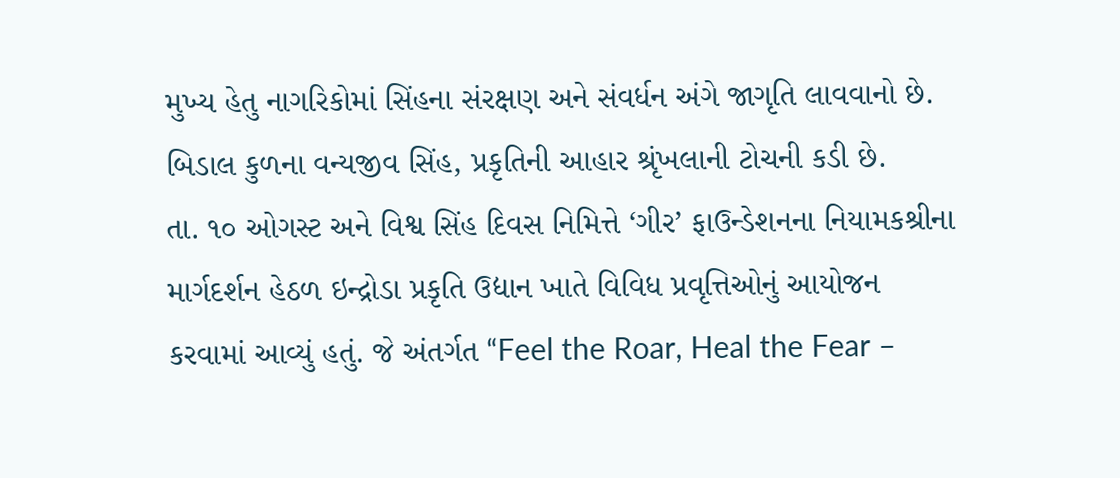મુખ્ય હેતુ નાગરિકોમાં સિંહના સંરક્ષણ અને સંવર્ધન અંગે જાગૃતિ લાવવાનો છે. બિડાલ કુળના વન્યજીવ સિંહ, પ્રકૃતિની આહાર શ્રૃંખલાની ટોચની કડી છે.
તા. ૧૦ ઓગસ્ટ અને વિશ્વ સિંહ દિવસ નિમિત્તે ‘ગીર’ ફાઉન્ડેશનના નિયામકશ્રીના માર્ગદર્શન હેઠળ ઇન્દ્રોડા પ્રકૃતિ ઉદ્યાન ખાતે વિવિધ પ્રવૃત્તિઓનું આયોજન કરવામાં આવ્યું હતું. જે અંતર્ગત “Feel the Roar, Heal the Fear –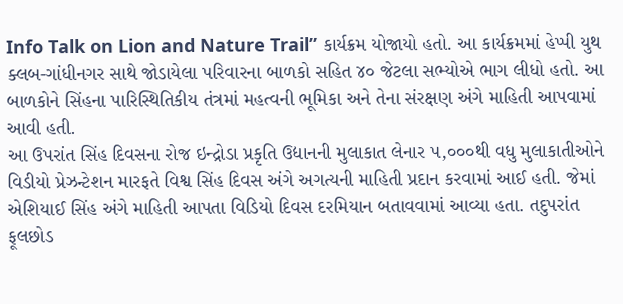Info Talk on Lion and Nature Trail” કાર્યક્રમ યોજાયો હતો. આ કાર્યક્રમમાં હેપ્પી યુથ ક્લબ-ગાંધીનગર સાથે જોડાયેલા પરિવારના બાળકો સહિત ૪૦ જેટલા સભ્યોએ ભાગ લીધો હતો. આ બાળકોને સિંહના પારિસ્થિતિકીય તંત્રમાં મહત્વની ભૂમિકા અને તેના સંરક્ષણ અંગે માહિતી આપવામાં આવી હતી.
આ ઉપરાંત સિંહ દિવસના રોજ ઇન્દ્રોડા પ્રકૃતિ ઉદ્યાનની મુલાકાત લેનાર ૫,૦૦૦થી વધુ મુલાકાતીઓને વિડીયો પ્રેઝન્ટેશન મારફતે વિશ્વ સિંહ દિવસ અંગે અગત્યની માહિતી પ્રદાન કરવામાં આઈ હતી. જેમાં એશિયાઈ સિંહ અંગે માહિતી આપતા વિડિયો દિવસ દરમિયાન બતાવવામાં આવ્યા હતા. તદુપરાંત ફૂલછોડ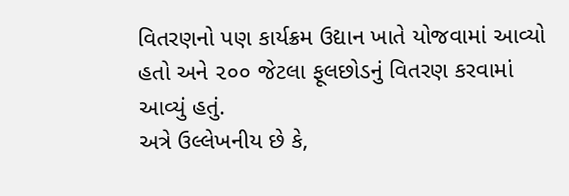વિતરણનો પણ કાર્યક્રમ ઉદ્યાન ખાતે યોજવામાં આવ્યો હતો અને ૨૦૦ જેટલા ફૂલછોડનું વિતરણ કરવામાં આવ્યું હતું.
અત્રે ઉલ્લેખનીય છે કે,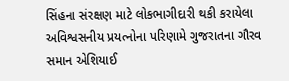સિંહના સંરક્ષણ માટે લોકભાગીદારી થકી કરાયેલા અવિશ્વસનીય પ્રયત્નોના પરિણામે ગુજરાતના ગૌરવ સમાન એશિયાઈ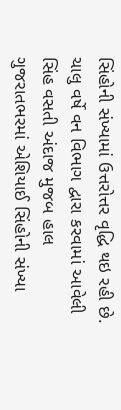સિંહોની સંખ્યામાં ઉત્તરોત્તર વૃદ્ધિ થઇ રહી છે. ચાલુ વર્ષે વન વિભાગ દ્વારા કરવામાં આવેલી સિંહ વસતી અંદાજ મુજબ હાલ ગુજરાતભરમાં એશિયાઈ સિંહોની સંખ્યા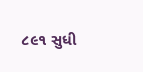૮૯૧ સુધી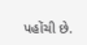પહોંચી છે.